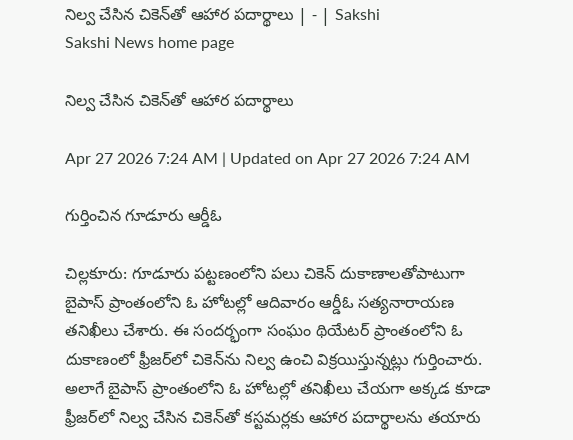నిల్వ చేసిన చికెన్‌తో ఆహార పదార్థాలు | - | Sakshi
Sakshi News home page

నిల్వ చేసిన చికెన్‌తో ఆహార పదార్థాలు

Apr 27 2026 7:24 AM | Updated on Apr 27 2026 7:24 AM

గుర్తించిన గూడూరు ఆర్డీఓ

చిల్లకూరు: గూడూరు పట్టణంలోని పలు చికెన్‌ దుకాణాలతోపాటుగా బైపాస్‌ ప్రాంతంలోని ఓ హోటల్లో ఆదివారం ఆర్డీఓ సత్యనారాయణ తనిఖీలు చేశారు. ఈ సందర్భంగా సంఘం థియేటర్‌ ప్రాంతంలోని ఓ దుకాణంలో ఫ్రీజర్‌లో చికెన్‌ను నిల్వ ఉంచి విక్రయిస్తున్నట్లు గుర్తించారు. అలాగే బైపాస్‌ ప్రాంతంలోని ఓ హోటల్లో తనిఖీలు చేయగా అక్కడ కూడా ఫ్రీజర్‌లో నిల్వ చేసిన చికెన్‌తో కస్టమర్లకు ఆహార పదార్థాలను తయారు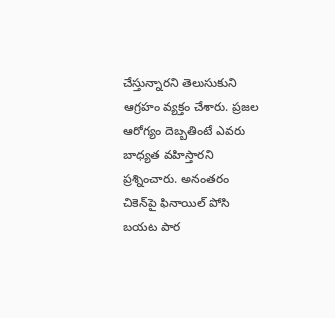చేస్తున్నారని తెలుసుకుని ఆగ్రహం వ్యక్తం చేశారు. ప్రజల ఆరోగ్యం దెబ్బతింటే ఎవరు బాధ్యత వహిస్తారని ప్రశ్నించారు. అనంతరం చికెన్‌పై ఫినాయిల్‌ పోసి బయట పార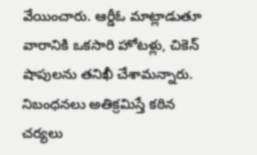వేయించారు. ఆర్డీఓ మాట్లాడుతూ వారానికి ఒకసారి హోటళ్లు, చికెన్‌ షాపులను తనిఖీ చేశామన్నారు. నిబంధనలు అతిక్రమిస్తే కఠిన చర్యలు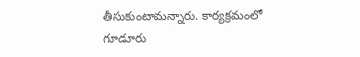తీసుకుంటామన్నారు. కార్యక్రమంలో గూడూరు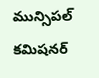మున్సిపల్‌ కమిషనర్‌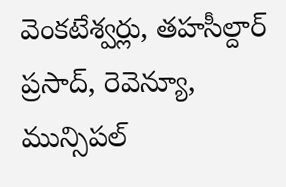వెంకటేశ్వర్లు, తహసీల్దార్‌ ప్రసాద్‌, రెవెన్యూ, మున్సిపల్‌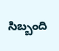సిబ్బంది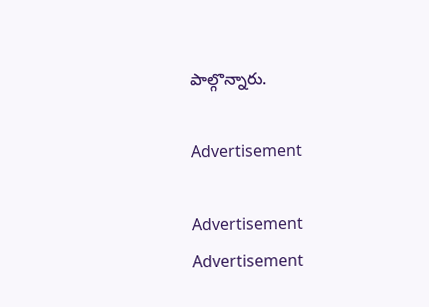పాల్గొన్నారు.

Advertisement

Advertisement
Advertisement